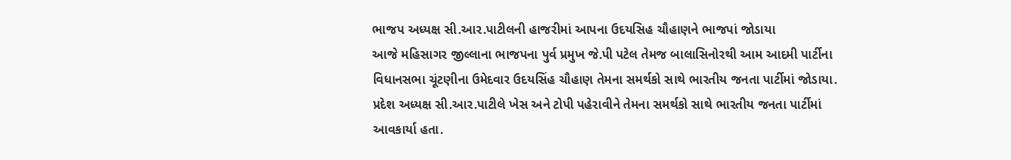ભાજપ અધ્યક્ષ સી.આર.પાટીલની હાજરીમાં આપના ઉદયસિહ ચૌહાણને ભાજપાં જોડાયા
આજે મહિસાગર જીલ્લાના ભાજપના પુર્વ પ્રમુખ જે.પી પટેલ તેમજ બાલાસિનોરથી આમ આદમી પાર્ટીના વિધાનસભા ચૂંટણીના ઉમેદવાર ઉદયસિંહ ચૌહાણ તેમના સમર્થકો સાથે ભારતીય જનતા પાર્ટીમાં જોડાયા. પ્રદેશ અધ્યક્ષ સી.આર.પાટીલે ખેસ અને ટોપી પહેરાવીને તેમના સમર્થકો સાથે ભારતીય જનતા પાર્ટીમાં આવકાર્યા હતા.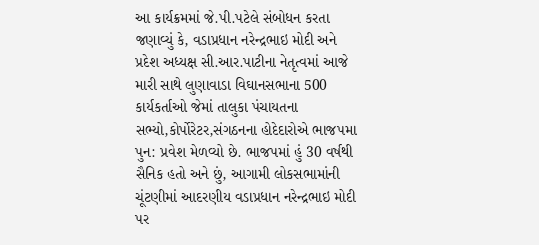આ કાર્યક્રમમાં જે.પી.પટેલે સંબોધન કરતા જણાવ્યું કે, વડાપ્રધાન નરેન્દ્રભાઇ મોદી અને પ્રદેશ અધ્યક્ષ સી.આર.પાટીના નેતૃત્વમાં આજે મારી સાથે લુણાવાડા વિઘાનસભાના 500 કાર્યકર્તાઓ જેમાં તાલુકા પંચાયતના સભ્યો,કોર્પોરેટર,સંગઠનના હોદેદારોએ ભાજપમા પુન: પ્રવેશ મેળવ્યો છે. ભાજપમાં હું 30 વર્ષથી સૈનિક હતો અને છું, આગામી લોકસભામાંની ચૂંટણીમાં આદરણીય વડાપ્રધાન નરેન્દ્રભાઇ મોદી પર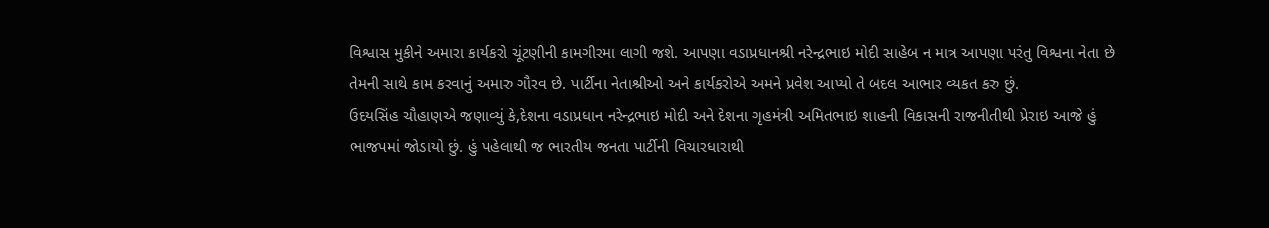વિશ્વાસ મુકીને અમારા કાર્યકરો ચૂંટણીની કામગીરમા લાગી જશે. આપણા વડાપ્રધાનશ્રી નરેન્દ્રભાઇ મોદી સાહેબ ન માત્ર આપણા પરંતુ વિશ્વના નેતા છે તેમની સાથે કામ કરવાનું અમારુ ગૌરવ છે. પાર્ટીના નેતાશ્રીઓ અને કાર્યકરોએ અમને પ્રવેશ આપ્યો તે બદલ આભાર વ્યકત કરુ છું.
ઉદયસિંહ ચૌહાણએ જણાવ્યું કે,દેશના વડાપ્રધાન નરેન્દ્રભાઇ મોદી અને દેશના ગૃહમંત્રી અમિતભાઇ શાહની વિકાસની રાજનીતીથી પ્રેરાઇ આજે હું ભાજપમાં જોડાયો છું. હું પહેલાથી જ ભારતીય જનતા પાર્ટીની વિચારધારાથી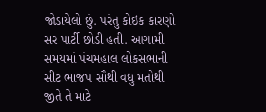જોડાયેલો છું. પરંતુ કોઇક કારણો સર પાર્ટી છોડી હતી. આગામી સમયમાં પંચમહાલ લોકસભાની સીટ ભાજપ સૌથી વધુ મતોથી જીતે તે માટે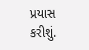પ્રયાસ કરીશું.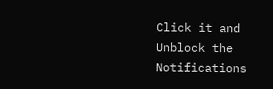Click it and Unblock the Notifications